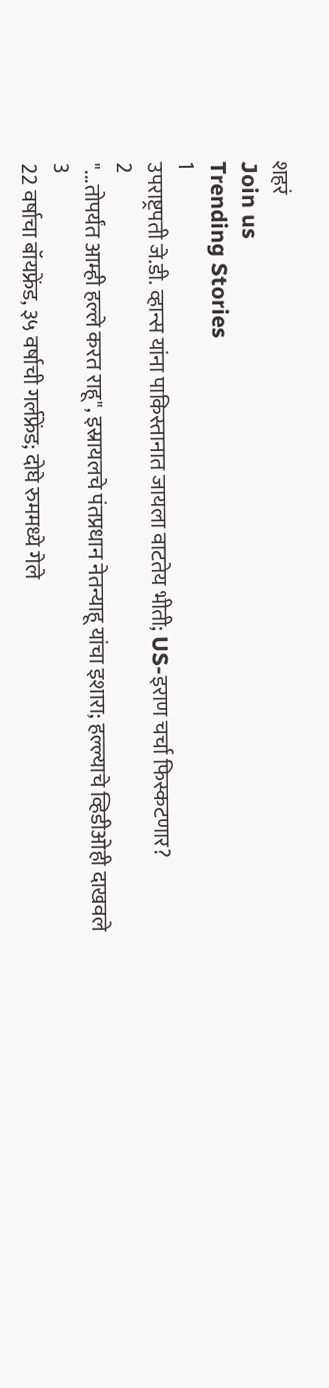शहरं
Join us
Trending Stories
1
उपराष्ट्रपती जे.डी. व्हान्स यांना पाकिस्तानात जायला वाटतेय भीती; US-इराण चर्चा फिस्कटणार?
2
"...तोपर्यंत आम्ही हल्ले करत राहू", इस्रायलचे पंतप्रधान नेतन्याहू यांचा इशारा; हल्ल्याचे व्हिडीओही दाखवले
3
22 वर्षाचा बॉयफ्रेंड, ३५ वर्षाची गर्लफ्रेंड; दोघे रुममध्ये गेले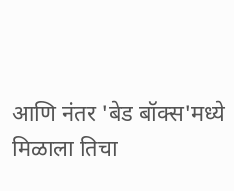आणि नंतर 'बेड बॉक्स'मध्ये मिळाला तिचा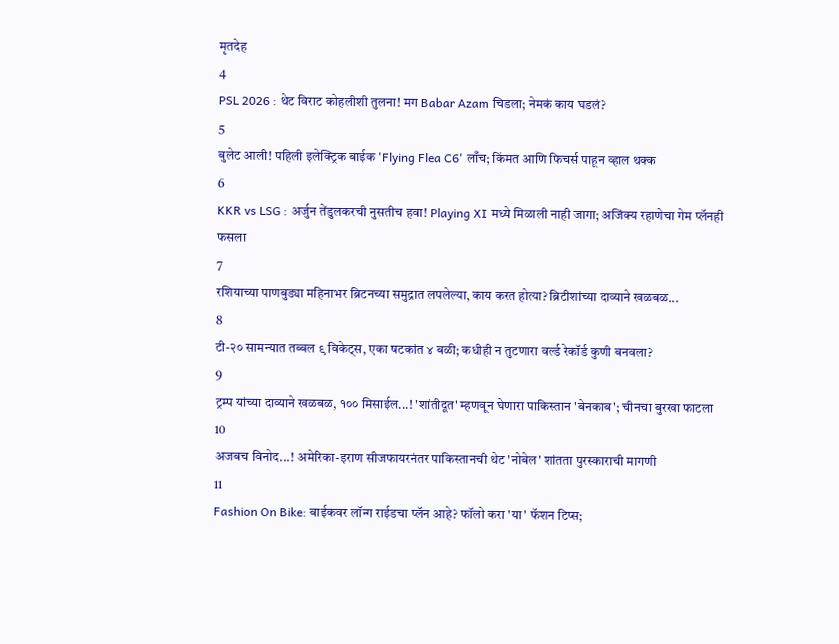मृतदेह
4
PSL 2026 : थेट विराट कोहलीशी तुलना! मग Babar Azam चिडला; नेमकं काय घडलं?
5
बुलेट आली! पहिली इलेक्ट्रिक बाईक 'Flying Flea C6' लाँच; किंमत आणि फिचर्स पाहून व्हाल थक्क
6
KKR vs LSG : अर्जुन तेंडुलकरची नुसतीच हवा! Playing XI मध्ये मिळाली नाही जागा; अजिंक्य रहाणेचा गेम प्लॅनही फसला
7
रशियाच्या पाणबुड्या महिनाभर ब्रिटनच्या समुद्रात लपलेल्या, काय करत होत्या? ब्रिटीशांच्या दाव्याने खळबळ...
8
टी-२० सामन्यात तब्बल ९ विकेट्स, एका षटकांत ४ बळी; कधीही न तुटणारा वर्ल्ड रेकॉर्ड कुणी बनवला?
9
ट्रम्प यांच्या दाव्याने खळबळ, १०० मिसाईल...! 'शांतीदूत' म्हणवून घेणारा पाकिस्तान 'बेनकाब'; चीनचा बुरखा फाटला
10
अजबच विनोद...! अमेरिका-इराण सीजफायरनंतर पाकिस्तानची थेट 'नोबेल' शांतता पुरस्काराची मागणी
11
Fashion On Bike: बाईकवर लॉन्ग राईडचा प्लॅन आहे? फॉलो करा 'या' फॅशन टिप्स;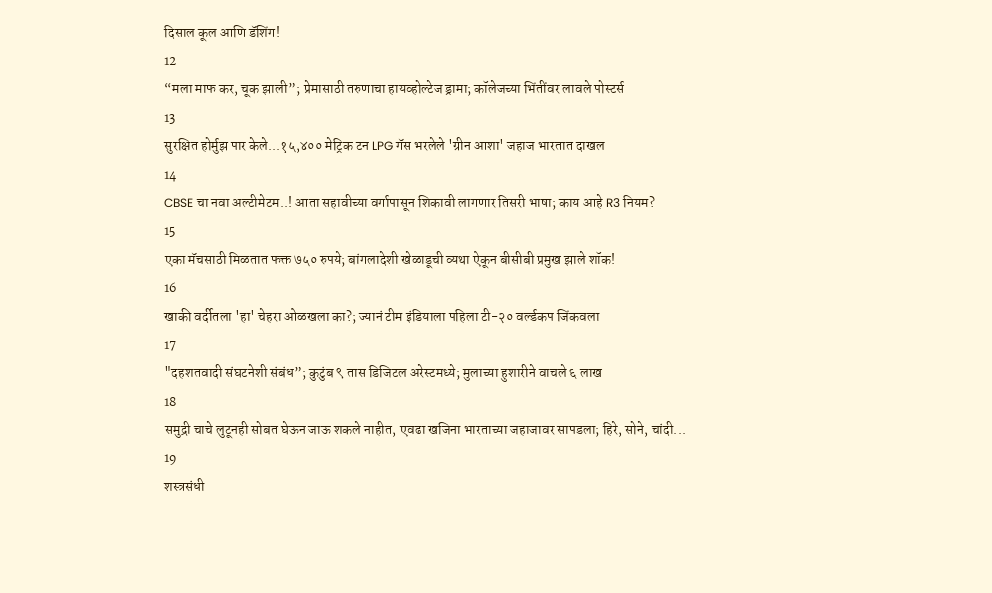दिसाल कूल आणि डॅशिंग!
12
“मला माफ कर, चूक झाली”; प्रेमासाठी तरुणाचा हायव्होल्टेज ड्रामा; कॉलेजच्या भिंतींवर लावले पोस्टर्स
13
सुरक्षित होर्मुझ पार केले...१५,४०० मेट्रिक टन LPG गॅस भरलेले 'ग्रीन आशा' जहाज भारतात दाखल
14
CBSE चा नवा अल्टीमेटम..! आता सहावीच्या वर्गापासून शिकावी लागणार तिसरी भाषा; काय आहे R3 नियम?
15
एका मॅचसाठी मिळतात फक्त ७५० रुपये; बांगलादेशी खेळाडूची व्यथा ऐकून बीसीबी प्रमुख झाले शॉक!
16
खाकी वर्दीतला 'हा' चेहरा ओळखला का?; ज्यानं टीम इंडियाला पहिला टी-२० वर्ल्डकप जिंकवला
17
"दहशतवादी संघटनेशी संबंध”; कुटुंब ९ तास डिजिटल अरेस्टमध्ये; मुलाच्या हुशारीने वाचले ६ लाख
18
समुद्री चाचे लुटूनही सोबत घेऊन जाऊ शकले नाहीत, एवढा खजिना भारताच्या जहाजावर सापडला; हिरे, सोने, चांदी...
19
शस्त्रसंधी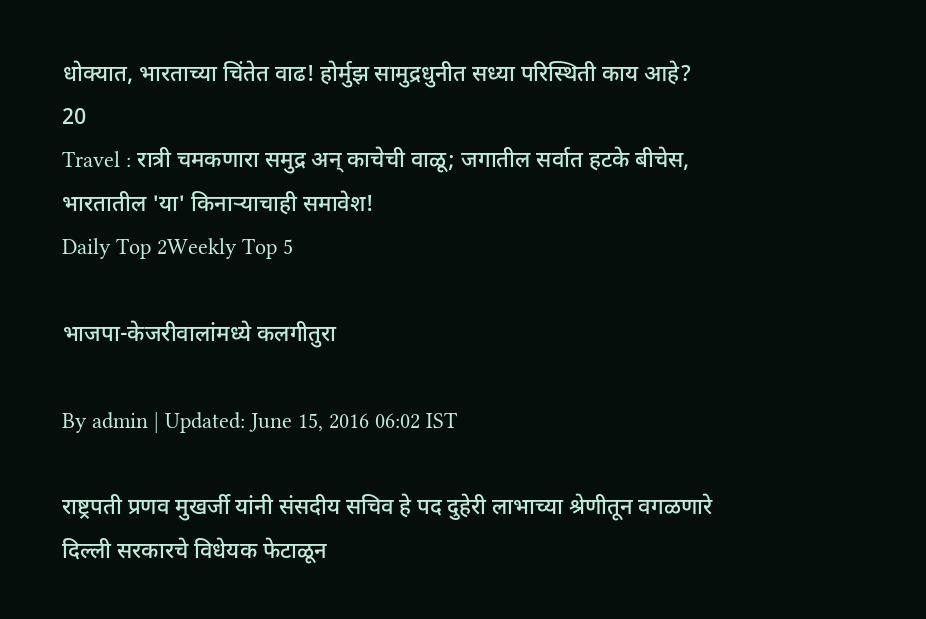धोक्यात, भारताच्या चिंतेत वाढ! होर्मुझ सामुद्रधुनीत सध्या परिस्थिती काय आहे?
20
Travel : रात्री चमकणारा समुद्र अन् काचेची वाळू; जगातील सर्वात हटके बीचेस, भारतातील 'या' किनाऱ्याचाही समावेश!
Daily Top 2Weekly Top 5

भाजपा-केजरीवालांमध्ये कलगीतुरा

By admin | Updated: June 15, 2016 06:02 IST

राष्ट्रपती प्रणव मुखर्जी यांनी संसदीय सचिव हे पद दुहेरी लाभाच्या श्रेणीतून वगळणारे दिल्ली सरकारचे विधेयक फेटाळून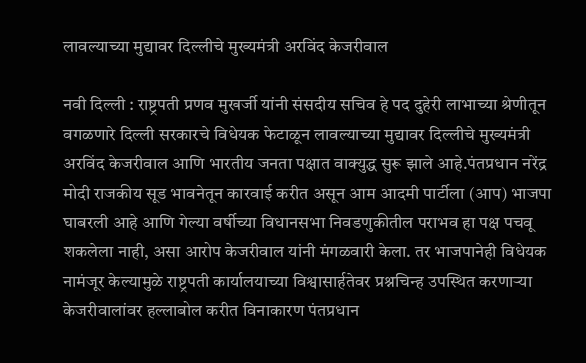लावल्याच्या मुद्यावर दिल्लीचे मुख्यमंत्री अरविंद केजरीवाल

नवी दिल्ली : राष्ट्रपती प्रणव मुखर्जी यांनी संसदीय सचिव हे पद दुहेरी लाभाच्या श्रेणीतून वगळणारे दिल्ली सरकारचे विधेयक फेटाळून लावल्याच्या मुद्यावर दिल्लीचे मुख्यमंत्री अरविंद केजरीवाल आणि भारतीय जनता पक्षात वाक्युद्ध सुरू झाले आहे.पंतप्रधान नरेंद्र मोदी राजकीय सूड भावनेतून कारवाई करीत असून आम आदमी पार्टीला (आप) भाजपा घाबरली आहे आणि गेल्या वर्षीच्या विधानसभा निवडणुकीतील पराभव हा पक्ष पचवू शकलेला नाही, असा आरोप केजरीवाल यांनी मंगळवारी केला. तर भाजपानेही विधेयक नामंजूर केल्यामुळे राष्ट्रपती कार्यालयाच्या विश्वासार्हतेवर प्रश्नचिन्ह उपस्थित करणाऱ्या केजरीवालांवर हल्लाबोल करीत विनाकारण पंतप्रधान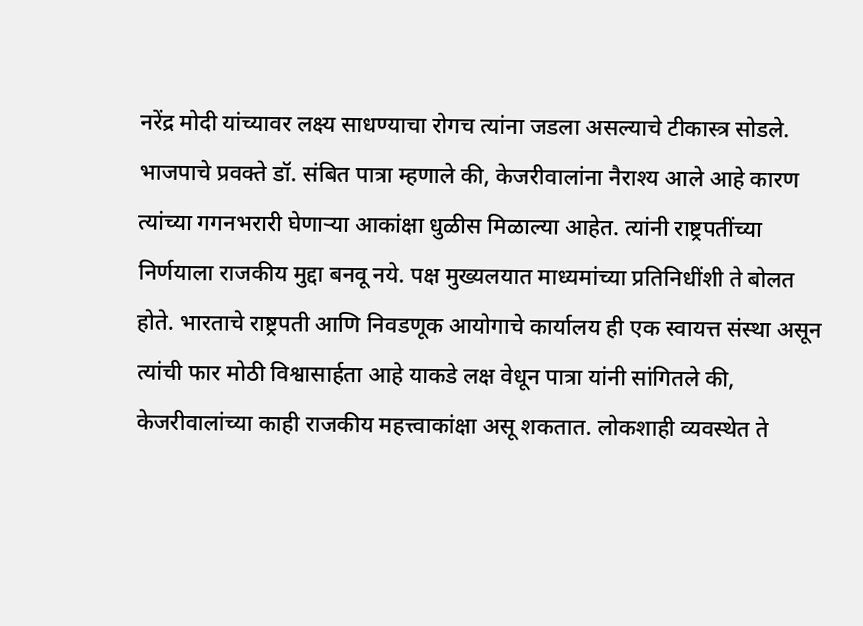नरेंद्र मोदी यांच्यावर लक्ष्य साधण्याचा रोगच त्यांना जडला असल्याचे टीकास्त्र सोडले. भाजपाचे प्रवक्ते डॉ. संबित पात्रा म्हणाले की, केजरीवालांना नैराश्य आले आहे कारण त्यांच्या गगनभरारी घेणाऱ्या आकांक्षा धुळीस मिळाल्या आहेत. त्यांनी राष्ट्रपतींच्या निर्णयाला राजकीय मुद्दा बनवू नये. पक्ष मुख्यलयात माध्यमांच्या प्रतिनिधींशी ते बोलत होते. भारताचे राष्ट्रपती आणि निवडणूक आयोगाचे कार्यालय ही एक स्वायत्त संस्था असून त्यांची फार मोठी विश्वासार्हता आहे याकडे लक्ष वेधून पात्रा यांनी सांगितले की, केजरीवालांच्या काही राजकीय महत्त्वाकांक्षा असू शकतात. लोकशाही व्यवस्थेत ते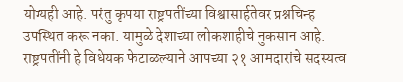योग्यही आहे. परंतु कृपया राष्ट्रपतींच्या विश्वासार्हतेवर प्रश्नचिन्ह उपस्थित करू नका. यामुळे देशाच्या लोकशाहीचे नुकसान आहे. राष्ट्रपतींनी हे विधेयक फेटाळल्याने आपच्या २१ आमदारांचे सदस्यत्व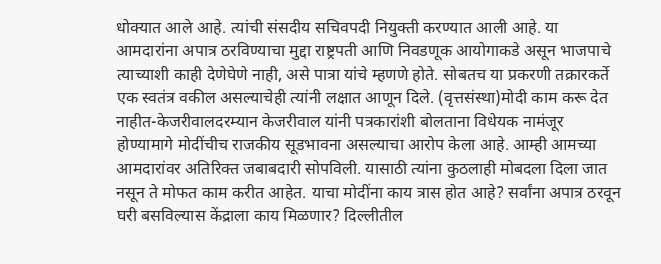धोक्यात आले आहे. त्यांची संसदीय सचिवपदी नियुक्ती करण्यात आली आहे. या आमदारांना अपात्र ठरविण्याचा मुद्दा राष्ट्रपती आणि निवडणूक आयोगाकडे असून भाजपाचे त्याच्याशी काही देणेघेणे नाही, असे पात्रा यांचे म्हणणे होते. सोबतच या प्रकरणी तक्रारकर्ते एक स्वतंत्र वकील असल्याचेही त्यांनी लक्षात आणून दिले. (वृत्तसंस्था)मोदी काम करू देत नाहीत-केजरीवालदरम्यान केजरीवाल यांनी पत्रकारांशी बोलताना विधेयक नामंजूर होण्यामागे मोदींचीच राजकीय सूडभावना असल्याचा आरोप केला आहे. आम्ही आमच्या आमदारांवर अतिरिक्त जबाबदारी सोपविली. यासाठी त्यांना कुठलाही मोबदला दिला जात नसून ते मोफत काम करीत आहेत. याचा मोदींना काय त्रास होत आहे? सर्वांना अपात्र ठरवून घरी बसविल्यास केंद्राला काय मिळणार? दिल्लीतील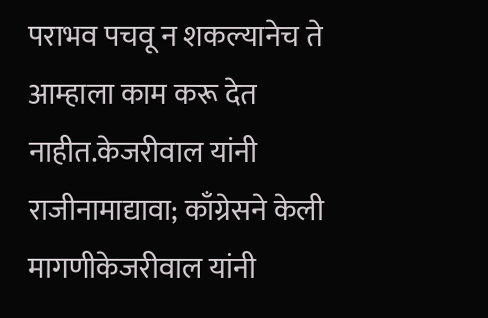पराभव पचवू न शकल्यानेच ते आम्हाला काम करू देत नाहीत.केजरीवाल यांनी राजीनामाद्यावा; काँग्रेसने केली मागणीकेजरीवाल यांनी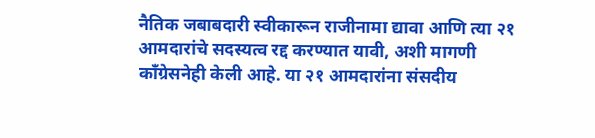नैतिक जबाबदारी स्वीकारून राजीनामा द्यावा आणि त्या २१ आमदारांचे सदस्यत्व रद्द करण्यात यावी, अशी मागणी काँग्रेसनेही केली आहे. या २१ आमदारांना संसदीय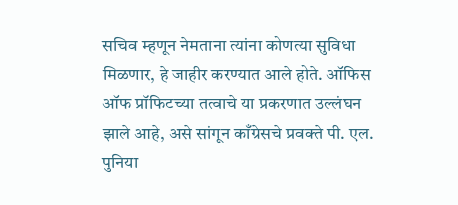सचिव म्हणून नेमताना त्यांना कोणत्या सुविधा मिळणार, हे जाहीर करण्यात आले होते. ऑफिस ऑफ प्रॉफिटच्या तत्वाचे या प्रकरणात उल्लंघन झाले आहे, असे सांगून काँग्रेसचे प्रवक्ते पी. एल. पुनिया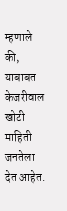म्हणाले की, याबाबत केजरीवाल खोटी माहिती जनतेला देत आहेत.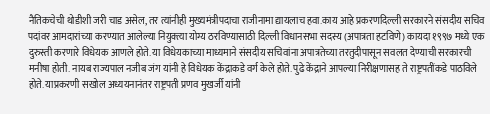नैतिकचेची थोडीशी जरी चाड असेल, तर त्यांनीही मुख्यमंत्रीपदाचा राजीनामा द्यायलाच हवा.काय आहे प्रकरणदिल्ली सरकारने संसदीय सचिव पदांवर आमदारांच्या करण्यात आलेल्या नियुक्त्या योग्य ठरविण्यासाठी दिल्ली विधानसभा सदस्य (अपात्रता हटविणे) कायदा १९९७ मध्ये एक दुरुस्ती करणारे विधेयक आणले होते. या विधेयकाच्या माध्यमाने संसदीय सचिवांना अपात्रतेच्या तरतुदीपासून सवलत देण्याची सरकारची मनीषा होती. नायब राज्यपाल नजीब जंग यांनी हे विधेयक केंद्राकडे वर्ग केले होते. पुढे केंद्राने आपल्या निरीक्षणासह ते राष्ट्रपतींकडे पाठविले होते. याप्रकरणी सखोल अध्ययनानंतर राष्ट्रपती प्रणव मुखर्जी यांनी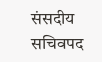संसदीय सचिवपद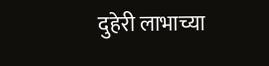दुहेरी लाभाच्या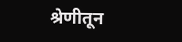श्रेणीतून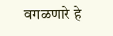वगळणारे हे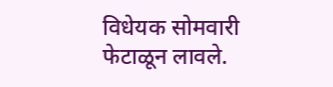विधेयक सोमवारी फेटाळून लावले.